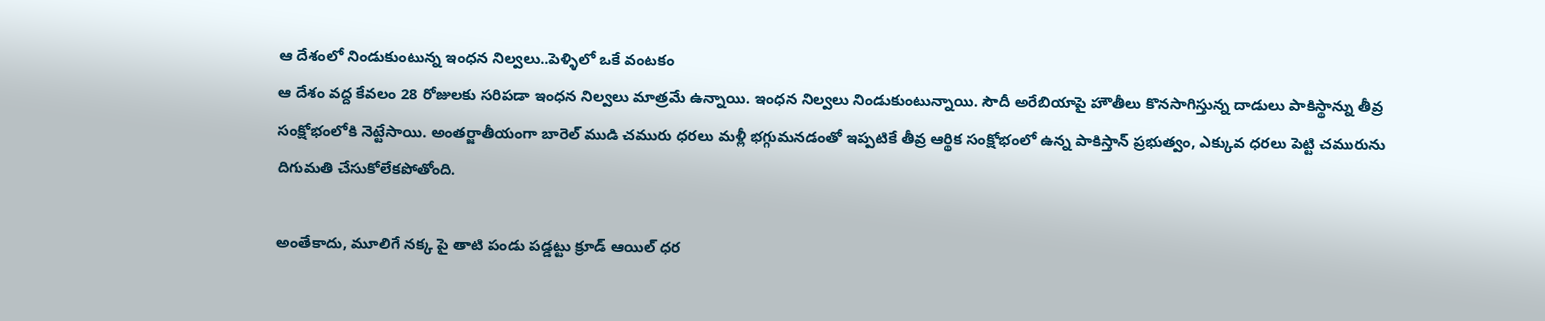ఆ దేశంలో నిండుకుంటున్న ఇంధన నిల్వలు..పెళ్ళిలో ఒకే వంటకం
ఆ దేశం వద్ద కేవలం 28 రోజులకు సరిపడా ఇంధన నిల్వలు మాత్రమే ఉన్నాయి. ఇంధన నిల్వలు నిండుకుంటున్నాయి. సౌదీ అరేబియాపై హౌతీలు కొనసాగిస్తున్న దాడులు పాకిస్థాన్ను తీవ్ర సంక్షోభంలోకి నెట్టేసాయి. అంతర్జాతీయంగా బారెల్ ముడి చమురు ధరలు మళ్లీ భగ్గుమనడంతో ఇప్పటికే తీవ్ర ఆర్థిక సంక్షోభంలో ఉన్న పాకిస్తాన్ ప్రభుత్వం, ఎక్కువ ధరలు పెట్టి చమురును దిగుమతి చేసుకోలేకపోతోంది.

అంతేకాదు, మూలిగే నక్క పై తాటి పండు పడ్డట్టు క్రూడ్ ఆయిల్ ధర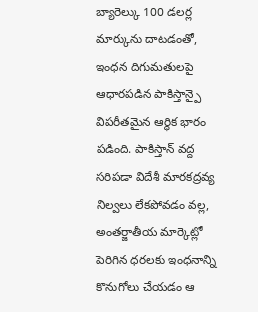బ్యారెల్కు 100 డలర్ల మార్కును దాటడంతో, ఇంధన దిగుమతులపై ఆధారపడిన పాకిస్తాన్పై విపరీతమైన ఆర్థిక భారం పడింది. పాకిస్తాన్ వద్ద సరిపడా విదేశీ మారకద్రవ్య నిల్వలు లేకపోవడం వల్ల, అంతర్జాతీయ మార్కెట్లో పెరిగిన ధరలకు ఇంధనాన్ని కొనుగోలు చేయడం ఆ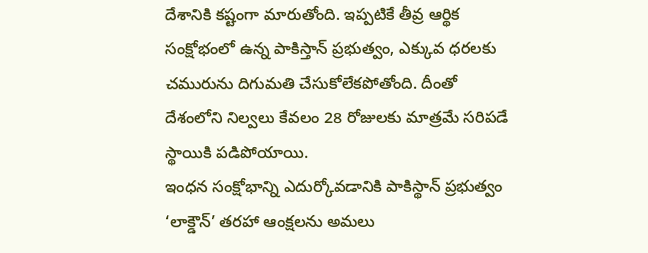దేశానికి కష్టంగా మారుతోంది. ఇప్పటికే తీవ్ర ఆర్థిక సంక్షోభంలో ఉన్న పాకిస్తాన్ ప్రభుత్వం, ఎక్కువ ధరలకు చమురును దిగుమతి చేసుకోలేకపోతోంది. దీంతో దేశంలోని నిల్వలు కేవలం 28 రోజులకు మాత్రమే సరిపడే స్థాయికి పడిపోయాయి.
ఇంధన సంక్షోభాన్ని ఎదుర్కోవడానికి పాకిస్థాన్ ప్రభుత్వం ‘లాక్డౌన్’ తరహా ఆంక్షలను అమలు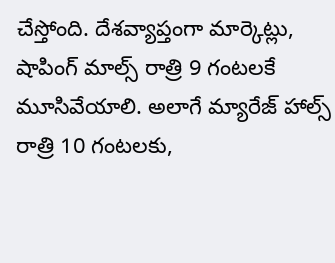చేస్తోంది. దేశవ్యాప్తంగా మార్కెట్లు, షాపింగ్ మాల్స్ రాత్రి 9 గంటలకే మూసివేయాలి. అలాగే మ్యారేజ్ హాల్స్ రాత్రి 10 గంటలకు,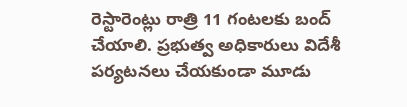రెస్టారెంట్లు రాత్రి 11 గంటలకు బంద్ చేయాలి. ప్రభుత్వ అధికారులు విదేశీ పర్యటనలు చేయకుండా మూడు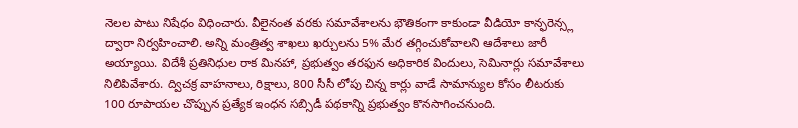నెలల పాటు నిషేధం విధించారు. వీలైనంత వరకు సమావేశాలను భౌతికంగా కాకుండా వీడియో కాన్ఫరెన్స్ల ద్వారా నిర్వహించాలి. అన్ని మంత్రిత్వ శాఖలు ఖర్చులను 5% మేర తగ్గించుకోవాలని ఆదేశాలు జారీ అయ్యాయి. విదేశీ ప్రతినిధుల రాక మినహా, ప్రభుత్వం తరఫున అధికారిక విందులు, సెమినార్లు సమావేశాలు నిలిపివేశారు. ద్విచక్ర వాహనాలు, రిక్షాలు, 800 సీసీ లోపు చిన్న కార్లు వాడే సామాన్యుల కోసం లీటరుకు 100 రూపాయల చొప్పున ప్రత్యేక ఇంధన సబ్సిడీ పథకాన్ని ప్రభుత్వం కొనసాగించనుంది.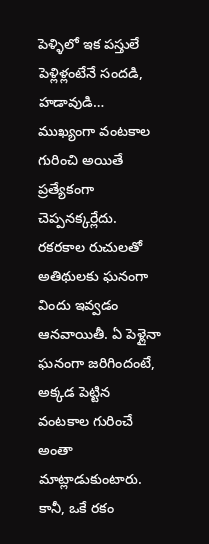పెళ్ళిలో ఇక పస్తులే
పెళ్లిళ్లంటేనే సందడి, హడావుడి… ముఖ్యంగా వంటకాల గురించి అయితే ప్రత్యేకంగా చెప్పనక్కర్లేదు. రకరకాల రుచులతో అతిథులకు ఘనంగా విందు ఇవ్వడం ఆనవాయితీ. ఏ పెళ్లైనా ఘనంగా జరిగిందంటే, అక్కడ పెట్టిన వంటకాల గురించే అంతా మాట్లాడుకుంటారు. కానీ, ఒకే రకం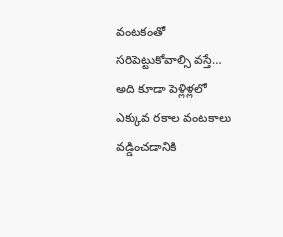వంటకంతో సరిపెట్టుకోవాల్సి వస్తే… అది కూడా పెళ్లిళ్లలో ఎక్కువ రకాల వంటకాలు వడ్డించడానికి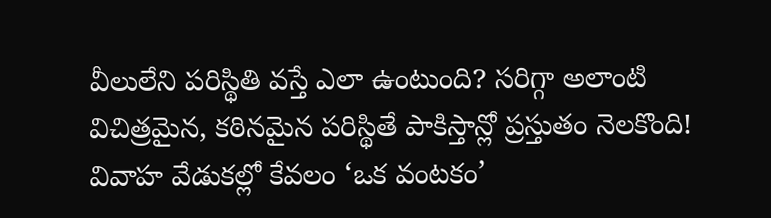వీలులేని పరిస్థితి వస్తే ఎలా ఉంటుంది? సరిగ్గా అలాంటి విచిత్రమైన, కఠినమైన పరిస్థితే పాకిస్తాన్లో ప్రస్తుతం నెలకొంది! వివాహ వేడుకల్లో కేవలం ‘ఒక వంటకం’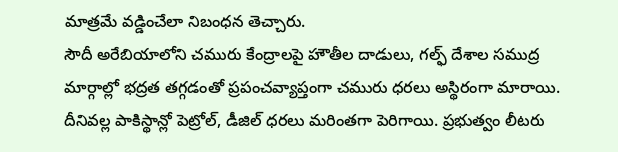మాత్రమే వడ్డించేలా నిబంధన తెచ్చారు.
సౌదీ అరేబియాలోని చమురు కేంద్రాలపై హౌతీల దాడులు, గల్ఫ్ దేశాల సముద్ర మార్గాల్లో భద్రత తగ్గడంతో ప్రపంచవ్యాప్తంగా చమురు ధరలు అస్థిరంగా మారాయి. దీనివల్ల పాకిస్థాన్లో పెట్రోల్, డీజిల్ ధరలు మరింతగా పెరిగాయి. ప్రభుత్వం లీటరు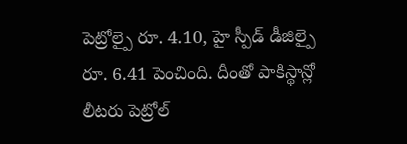పెట్రోల్పై రూ. 4.10, హై స్పీడ్ డీజిల్పై రూ. 6.41 పెంచింది. దీంతో పాకిస్థాన్లో లీటరు పెట్రోల్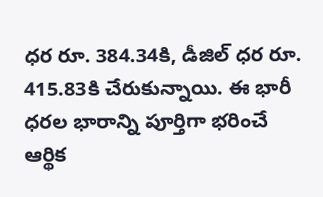ధర రూ. 384.34కి, డీజిల్ ధర రూ. 415.83కి చేరుకున్నాయి. ఈ భారీ ధరల భారాన్ని పూర్తిగా భరించే ఆర్థిక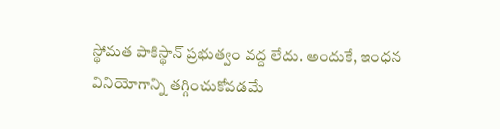స్థోమత పాకిస్థాన్ ప్రభుత్వం వద్ద లేదు. అందుకే, ఇంధన వినియోగాన్ని తగ్గించుకోవడమే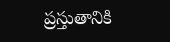ప్రస్తుతానికి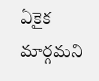ఏకైక మార్గమని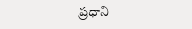ప్రధాని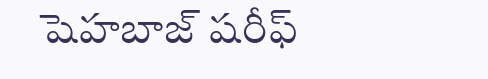షెహబాజ్ షరీఫ్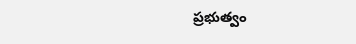ప్రభుత్వం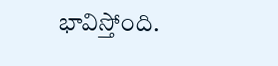భావిస్తోంది.